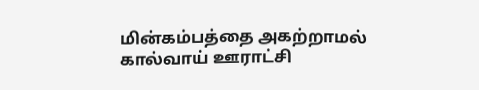மின்கம்பத்தை அகற்றாமல் கால்வாய் ஊராட்சி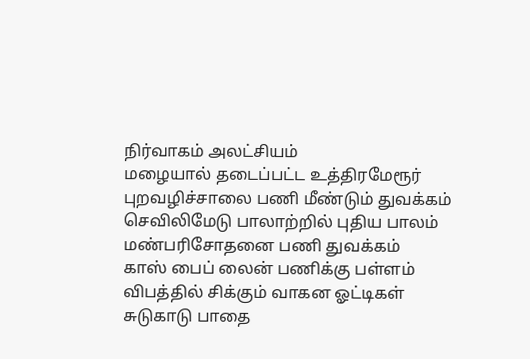நிர்வாகம் அலட்சியம்
மழையால் தடைப்பட்ட உத்திரமேரூர் புறவழிச்சாலை பணி மீண்டும் துவக்கம்
செவிலிமேடு பாலாற்றில் புதிய பாலம் மண்பரிசோதனை பணி துவக்கம்
காஸ் பைப் லைன் பணிக்கு பள்ளம் விபத்தில் சிக்கும் வாகன ஓட்டிகள்
சுடுகாடு பாதை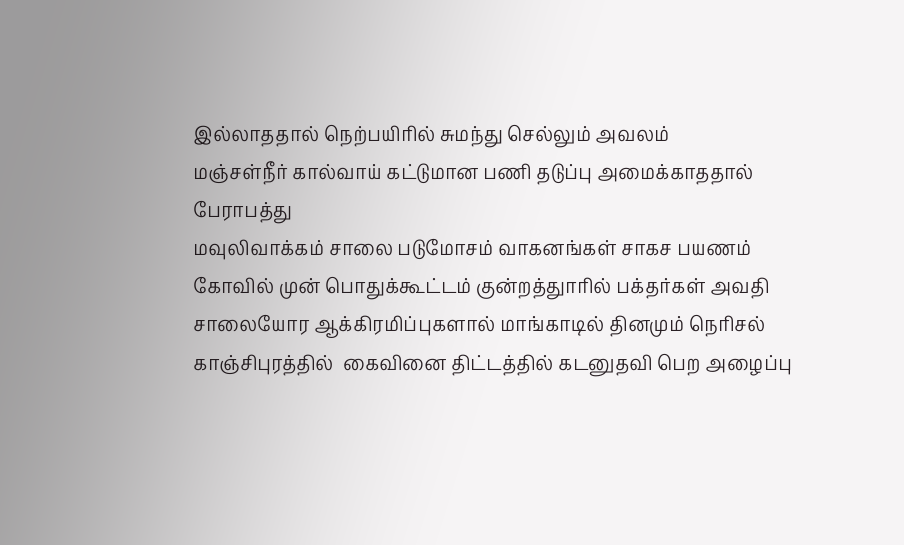இல்லாததால் நெற்பயிரில் சுமந்து செல்லும் அவலம்
மஞ்சள்நீர் கால்வாய் கட்டுமான பணி தடுப்பு அமைக்காததால் பேராபத்து
மவுலிவாக்கம் சாலை படுமோசம் வாகனங்கள் சாகச பயணம்
கோவில் முன் பொதுக்கூட்டம் குன்றத்துாரில் பக்தர்கள் அவதி
சாலையோர ஆக்கிரமிப்புகளால் மாங்காடில் தினமும் நெரிசல்
காஞ்சிபுரத்தில்  கைவினை திட்டத்தில் கடனுதவி பெற அழைப்பு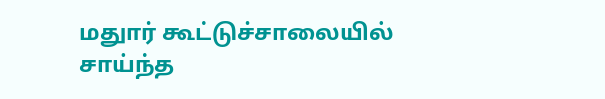மதுார் கூட்டுச்சாலையில் சாய்ந்த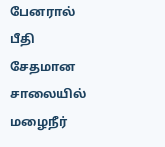பேனரால் பீதி
சேதமான சாலையில் மழைநீர்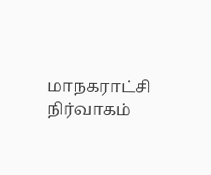மாநகராட்சி நிர்வாகம்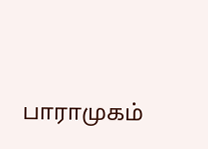பாராமுகம்